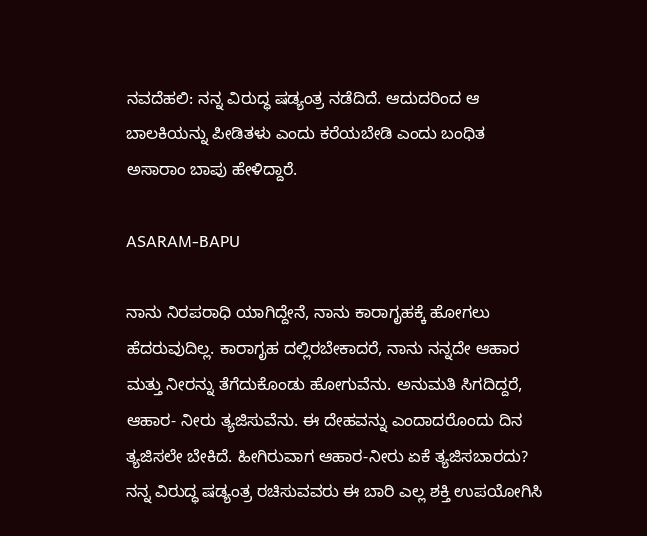ನವದೆಹಲಿ: ನನ್ನ ವಿರುದ್ಧ ಷಡ್ಯಂತ್ರ ನಡೆದಿದೆ. ಆದುದರಿಂದ ಆ ಬಾಲಕಿಯನ್ನು ಪೀಡಿತಳು ಎಂದು ಕರೆಯಬೇಡಿ ಎಂದು ಬಂಧಿತ ಅಸಾರಾಂ ಬಾಪು ಹೇಳಿದ್ದಾರೆ.

ASARAM-BAPU

ನಾನು ನಿರಪರಾಧಿ ಯಾಗಿದ್ದೇನೆ, ನಾನು ಕಾರಾಗೃಹಕ್ಕೆ ಹೋಗಲು ಹೆದರುವುದಿಲ್ಲ. ಕಾರಾಗೃಹ ದಲ್ಲಿರಬೇಕಾದರೆ, ನಾನು ನನ್ನದೇ ಆಹಾರ ಮತ್ತು ನೀರನ್ನು ತೆಗೆದುಕೊಂಡು ಹೋಗುವೆನು. ಅನುಮತಿ ಸಿಗದಿದ್ದರೆ, ಆಹಾರ- ನೀರು ತ್ಯಜಿಸುವೆನು. ಈ ದೇಹವನ್ನು ಎಂದಾದರೊಂದು ದಿನ ತ್ಯಜಿಸಲೇ ಬೇಕಿದೆ. ಹೀಗಿರುವಾಗ ಆಹಾರ-ನೀರು ಏಕೆ ತ್ಯಜಿಸಬಾರದು? ನನ್ನ ವಿರುದ್ಧ ಷಡ್ಯಂತ್ರ ರಚಿಸುವವರು ಈ ಬಾರಿ ಎಲ್ಲ ಶಕ್ತಿ ಉಪಯೋಗಿಸಿ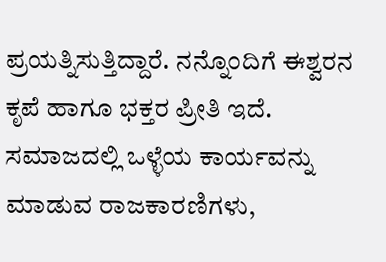ಪ್ರಯತ್ನಿಸುತ್ತಿದ್ದಾರೆ. ನನ್ನೊಂದಿಗೆ ಈಶ್ವರನ ಕೃಪೆ ಹಾಗೂ ಭಕ್ತರ ಪ್ರೀತಿ ಇದೆ. ಸಮಾಜದಲ್ಲಿ ಒಳ್ಳೆಯ ಕಾರ್ಯವನ್ನು ಮಾಡುವ ರಾಜಕಾರಣಿಗಳು,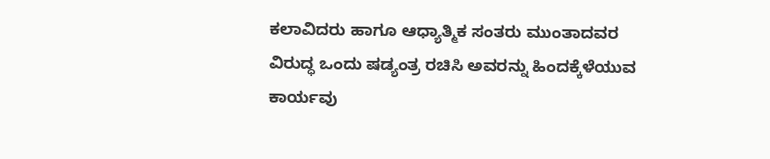ಕಲಾವಿದರು ಹಾಗೂ ಆಧ್ಯಾತ್ಮಿಕ ಸಂತರು ಮುಂತಾದವರ ವಿರುದ್ಧ ಒಂದು ಷಡ್ಯಂತ್ರ ರಚಿಸಿ ಅವರನ್ನು ಹಿಂದಕ್ಕೆಳೆಯುವ ಕಾರ್ಯವು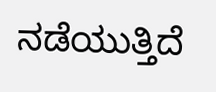ನಡೆಯುತ್ತಿದೆ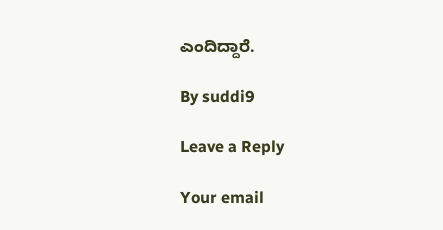ಎಂದಿದ್ದಾರೆ.

By suddi9

Leave a Reply

Your email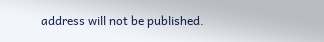address will not be published.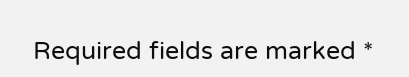Required fields are marked *